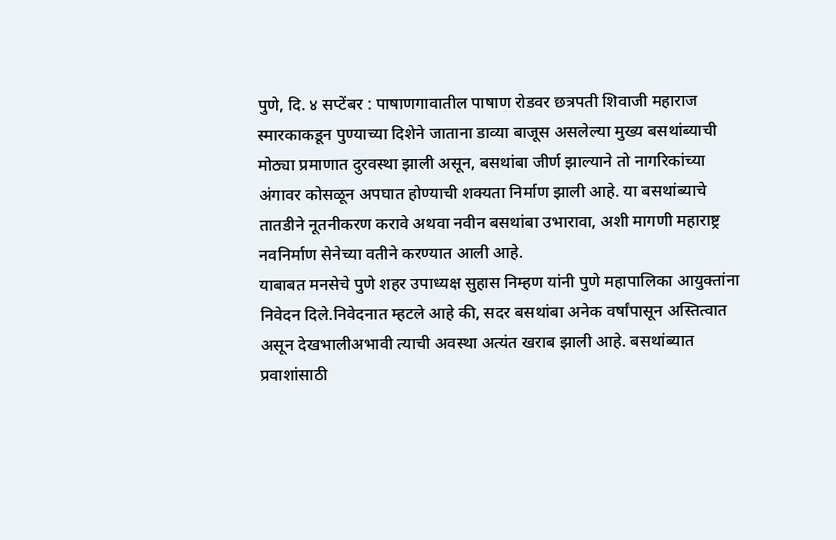पुणे, दि. ४ सप्टेंबर : पाषाणगावातील पाषाण रोडवर छत्रपती शिवाजी महाराज स्मारकाकडून पुण्याच्या दिशेने जाताना डाव्या बाजूस असलेल्या मुख्य बसथांब्याची मोठ्या प्रमाणात दुरवस्था झाली असून, बसथांबा जीर्ण झाल्याने तो नागरिकांच्या अंगावर कोसळून अपघात होण्याची शक्यता निर्माण झाली आहे. या बसथांब्याचे तातडीने नूतनीकरण करावे अथवा नवीन बसथांबा उभारावा, अशी मागणी महाराष्ट्र नवनिर्माण सेनेच्या वतीने करण्यात आली आहे.
याबाबत मनसेचे पुणे शहर उपाध्यक्ष सुहास निम्हण यांनी पुणे महापालिका आयुक्तांना निवेदन दिले.निवेदनात म्हटले आहे की, सदर बसथांबा अनेक वर्षांपासून अस्तित्वात असून देखभालीअभावी त्याची अवस्था अत्यंत खराब झाली आहे. बसथांब्यात प्रवाशांसाठी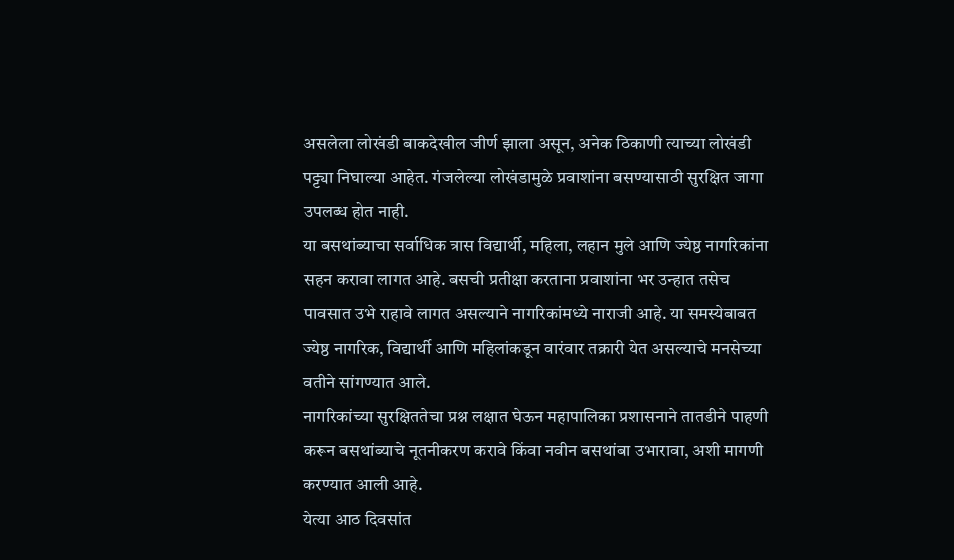असलेला लोखंडी बाकदेखील जीर्ण झाला असून, अनेक ठिकाणी त्याच्या लोखंडी पट्ट्या निघाल्या आहेत. गंजलेल्या लोखंडामुळे प्रवाशांना बसण्यासाठी सुरक्षित जागा उपलब्ध होत नाही.
या बसथांब्याचा सर्वाधिक त्रास विद्यार्थी, महिला, लहान मुले आणि ज्येष्ठ नागरिकांना सहन करावा लागत आहे. बसची प्रतीक्षा करताना प्रवाशांना भर उन्हात तसेच पावसात उभे राहावे लागत असल्याने नागरिकांमध्ये नाराजी आहे. या समस्येबाबत ज्येष्ठ नागरिक, विद्यार्थी आणि महिलांकडून वारंवार तक्रारी येत असल्याचे मनसेच्या वतीने सांगण्यात आले.
नागरिकांच्या सुरक्षिततेचा प्रश्न लक्षात घेऊन महापालिका प्रशासनाने तातडीने पाहणी करून बसथांब्याचे नूतनीकरण करावे किंवा नवीन बसथांबा उभारावा, अशी मागणी करण्यात आली आहे.
येत्या आठ दिवसांत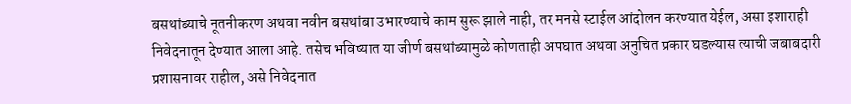बसथांब्याचे नूतनीकरण अथवा नवीन बसथांबा उभारण्याचे काम सुरू झाले नाही, तर मनसे स्टाईल आंदोलन करण्यात येईल, असा इशाराही निवेदनातून देण्यात आला आहे. तसेच भविष्यात या जीर्ण बसथांब्यामुळे कोणताही अपघात अथवा अनुचित प्रकार घडल्यास त्याची जबाबदारी प्रशासनावर राहील, असे निवेदनात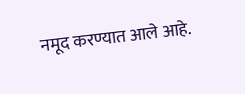नमूद करण्यात आले आहे.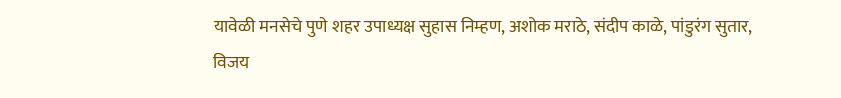यावेळी मनसेचे पुणे शहर उपाध्यक्ष सुहास निम्हण, अशोक मराठे, संदीप काळे, पांडुरंग सुतार, विजय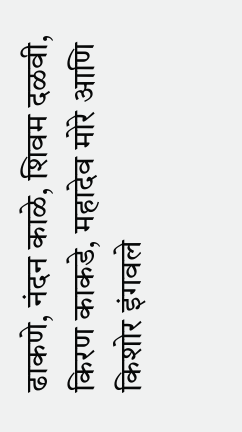ढाकणे, नंदन काळे, शिवम दळवी, किरण काकडे, महादेव मोरे आणि किशोर इंगवले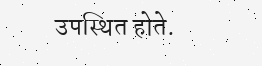उपस्थित होते.